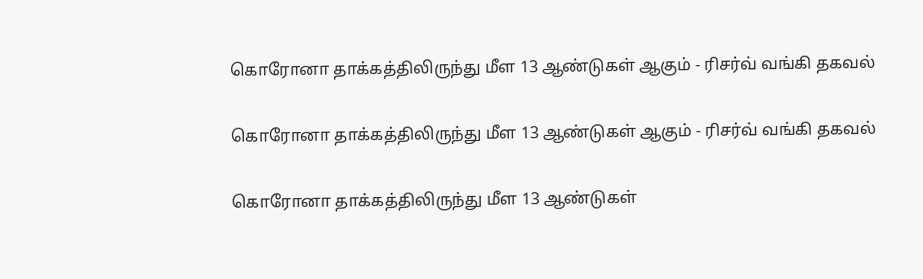கொரோனா தாக்கத்திலிருந்து மீள 13 ஆண்டுகள் ஆகும் - ரிசர்வ் வங்கி தகவல்

கொரோனா தாக்கத்திலிருந்து மீள 13 ஆண்டுகள் ஆகும் - ரிசர்வ் வங்கி தகவல்

கொரோனா தாக்கத்திலிருந்து மீள 13 ஆண்டுகள்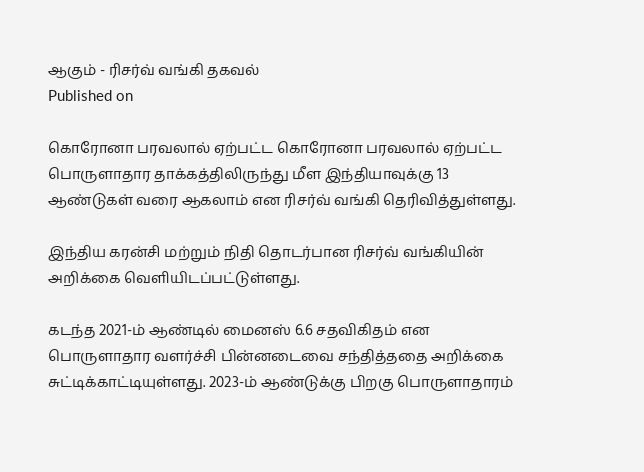ஆகும் - ரிசர்வ் வங்கி தகவல்
Published on

கொரோனா பரவலால் ஏற்பட்ட கொரோனா பரவலால் ஏற்பட்ட பொருளாதார தாக்கத்திலிருந்து மீள இந்தியாவுக்கு 13 ஆண்டுகள் வரை ஆகலாம் என ரிசர்வ் வங்கி தெரிவித்துள்ளது.

இந்திய கரன்சி மற்றும் நிதி தொடர்பான ரிசர்வ் வங்கியின் அறிக்கை வெளியிடப்பட்டுள்ளது.

கடந்த 2021-ம் ஆண்டில் மைனஸ் 6.6 சதவிகிதம் என பொருளாதார வளர்ச்சி பின்னடைவை சந்தித்ததை அறிக்கை சுட்டிக்காட்டியுள்ளது. 2023-ம் ஆண்டுக்கு பிறகு பொருளாதாரம்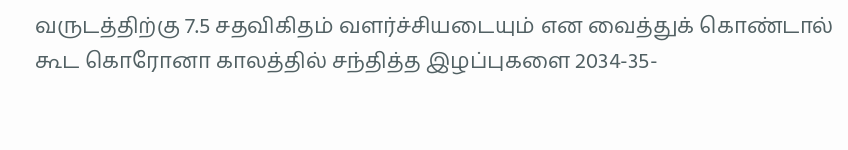வருடத்திற்கு 7.5 சதவிகிதம் வளர்ச்சியடையும் என வைத்துக் கொண்டால் கூட கொரோனா காலத்தில் சந்தித்த இழப்புகளை 2034-35-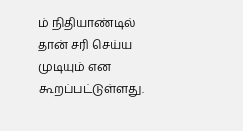ம் நிதியாண்டில் தான் சரி செய்ய முடியும் என கூறப்பட்டுள்ளது.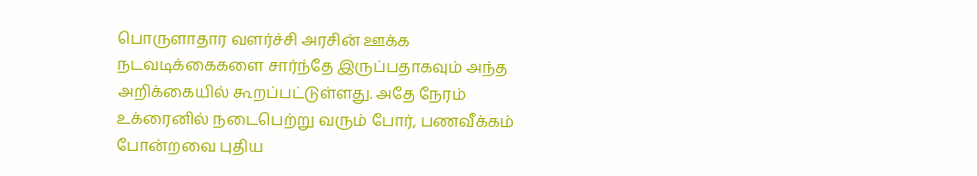பொருளாதார வளர்ச்சி அரசின் ஊக்க நடவடிக்கைகளை சார்ந்தே இருப்பதாகவும் அந்த அறிக்கையில் கூறப்பட்டுள்ளது. அதே நேரம் உக்ரைனில் நடைபெற்று வரும் போர், பணவீக்கம் போன்றவை புதிய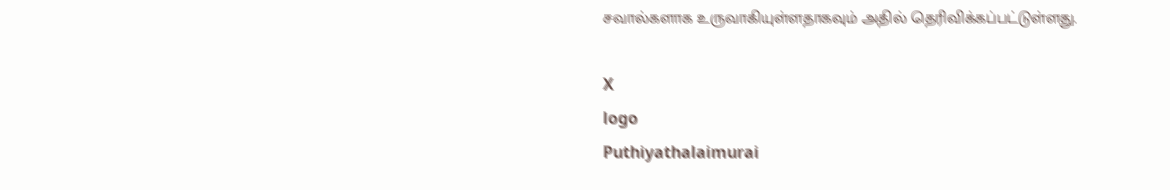சவால்களாக உருவாகியுள்ளதாகவும் அதில் தெரிவிக்கப்பட்டுள்ளது.

X
logo
Puthiyathalaimurai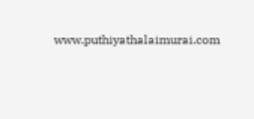www.puthiyathalaimurai.com